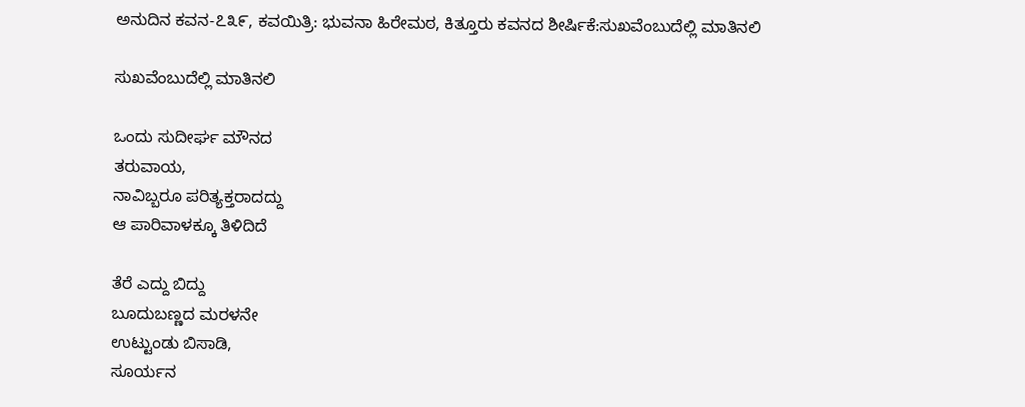ಅನುದಿನ‌ ಕವನ-೭೩೯, ಕವಯಿತ್ರಿ: ಭುವನಾ ಹಿರೇಮಠ, ಕಿತ್ತೂರು ಕವನದ ಶೀರ್ಷಿಕೆ:ಸುಖವೆಂಬುದೆಲ್ಲಿ ಮಾತಿನಲಿ

ಸುಖವೆಂಬುದೆಲ್ಲಿ ಮಾತಿನಲಿ

ಒಂದು ಸುದೀರ್ಘ ಮೌನದ
ತರುವಾಯ,
ನಾವಿಬ್ಬರೂ ಪರಿತ್ಯಕ್ತರಾದದ್ದು
ಆ ಪಾರಿವಾಳಕ್ಕೂ ತಿಳಿದಿದೆ

ತೆರೆ ಎದ್ದು ಬಿದ್ದು
ಬೂದುಬಣ್ಣದ ಮರಳನೇ
ಉಟ್ಟುಂಡು ಬಿಸಾಡಿ,
ಸೂರ್ಯನ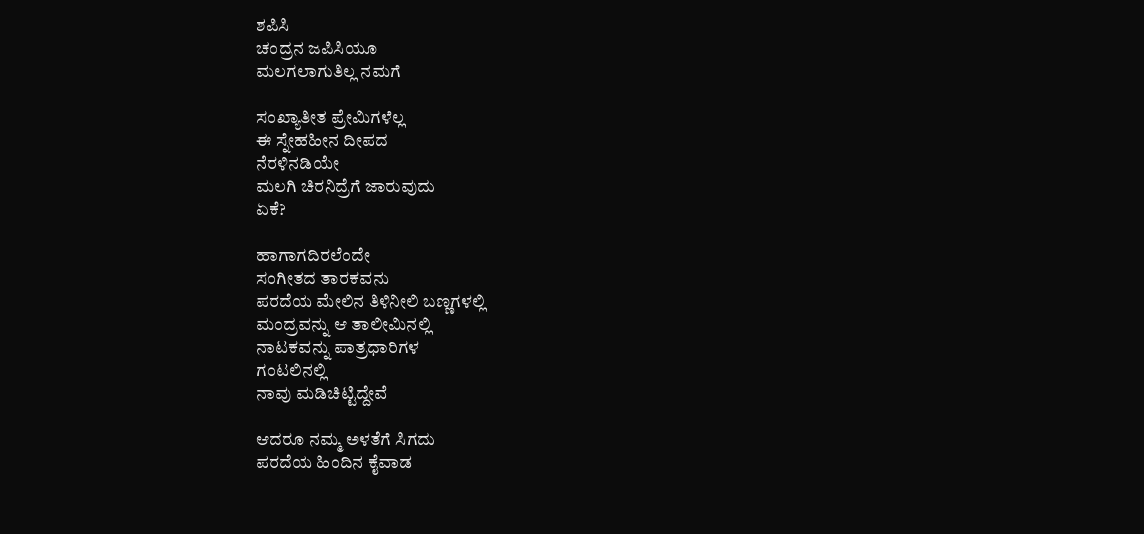ಶಪಿಸಿ
ಚಂದ್ರನ ಜಪಿಸಿಯೂ
ಮಲಗಲಾಗುತಿಲ್ಲ ನಮಗೆ

ಸಂಖ್ಯಾತೀತ ಪ್ರೇಮಿಗಳೆಲ್ಲ
ಈ ಸ್ನೇಹಹೀನ ದೀಪದ
ನೆರಳಿನಡಿಯೇ
ಮಲಗಿ ಚಿರನಿದ್ರೆಗೆ ಜಾರುವುದು
ಏಕೆ?

ಹಾಗಾಗದಿರಲೆಂದೇ
ಸಂಗೀತದ ತಾರಕವನು
ಪರದೆಯ ಮೇಲಿನ ತಿಳಿನೀಲಿ ಬಣ್ಣಗಳಲ್ಲಿ
ಮಂದ್ರವನ್ನು ಆ ತಾಲೀಮಿನಲ್ಲಿ
ನಾಟಕವನ್ನು ಪಾತ್ರಧಾರಿಗಳ
ಗಂಟಲಿನಲ್ಲಿ
ನಾವು ಮಡಿಚಿಟ್ಟಿದ್ದೇವೆ

ಆದರೂ ನಮ್ಮ ಅಳತೆಗೆ ಸಿಗದು
ಪರದೆಯ ಹಿಂದಿನ ಕೈವಾಡ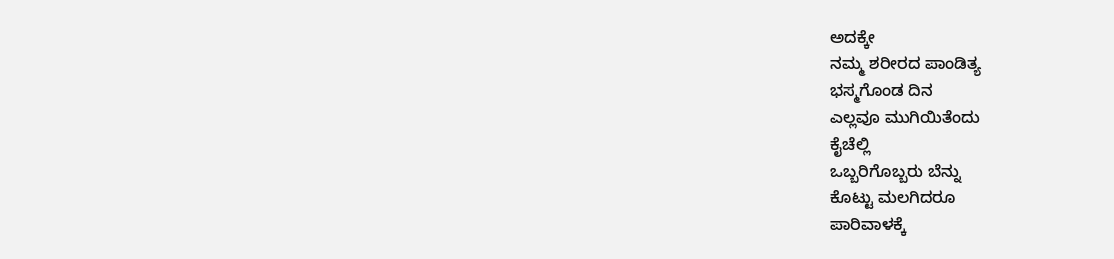ಅದಕ್ಕೇ
ನಮ್ಮ ಶರೀರದ ಪಾಂಡಿತ್ಯ
ಭಸ್ಮಗೊಂಡ ದಿನ
ಎಲ್ಲವೂ ಮುಗಿಯಿತೆಂದು
ಕೈಚೆಲ್ಲಿ
ಒಬ್ಬರಿಗೊಬ್ಬರು ಬೆನ್ನು
ಕೊಟ್ಟು ಮಲಗಿದರೂ
ಪಾರಿವಾಳಕ್ಕೆ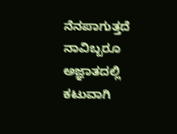ನೆನಪಾಗುತ್ತದೆ
ನಾವಿಬ್ಬರೂ ಅಜ್ಞಾತದಲ್ಲಿ
ಕಟುವಾಗಿ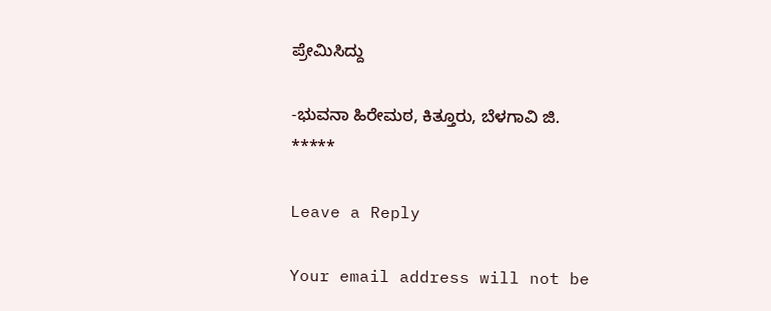ಪ್ರೇಮಿಸಿದ್ದು

-ಭುವನಾ ಹಿರೇಮಠ, ಕಿತ್ತೂರು, ಬೆಳಗಾವಿ ಜಿ.
*****

Leave a Reply

Your email address will not be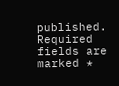published. Required fields are marked *